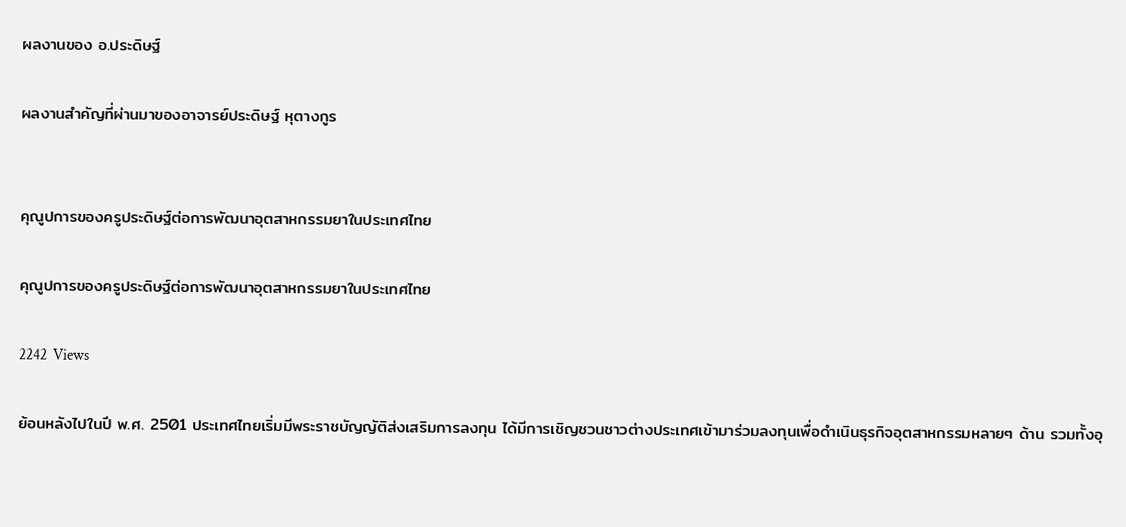ผลงานของ อ.ประดิษฐ์

ผลงานสำคัญที่ผ่านมาของอาจารย์ประดิษฐ์ หุตางกูร


คุณูปการของครูประดิษฐ์ต่อการพัฒนาอุตสาหกรรมยาในประเทศไทย

คุณูปการของครูประดิษฐ์ต่อการพัฒนาอุตสาหกรรมยาในประเทศไทย

2242  Views

ย้อนหลังไปในปี พ.ศ. 2501 ประเทศไทยเริ่มมีพระราชบัญญัติส่งเสริมการลงทุน ได้มีการเชิญชวนชาวต่างประเทศเข้ามาร่วมลงทุนเพื่อดำเนินธุรกิจอุตสาหกรรมหลายๆ ด้าน รวมทั้งอุ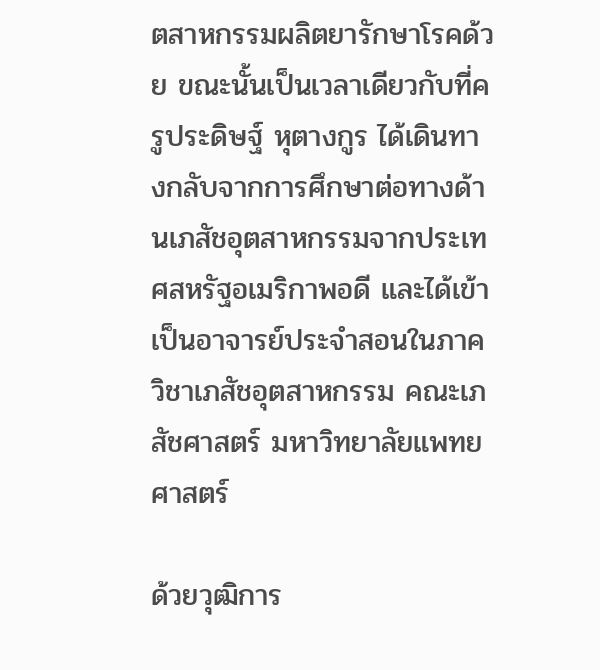ตสาหกรรมผลิตยารักษาโรคด้วย ขณะนั้นเป็นเวลาเดียวกับที่ครูประดิษฐ์ หุตางกูร ได้เดินทางกลับจากการศึกษาต่อทางด้านเภสัชอุตสาหกรรมจากประเทศสหรัฐอเมริกาพอดี และได้เข้าเป็นอาจารย์ประจำสอนในภาควิชาเภสัชอุตสาหกรรม คณะเภสัชศาสตร์ มหาวิทยาลัยแพทยศาสตร์

ด้วยวุฒิการ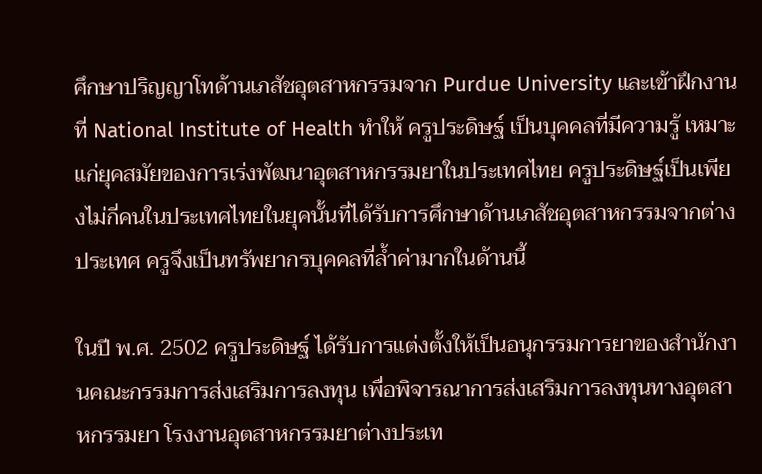ศึกษาปริญญาโทด้านเภสัชอุตสาหกรรมจาก Purdue University และเข้าฝึกงานที่ National Institute of Health ทำให้ ครูประดิษฐ์ เป็นบุคคลที่มีความรู้ เหมาะแก่ยุคสมัยของการเร่งพัฒนาอุตสาหกรรมยาในประเทศไทย ครูประดิษฐ์เป็นเพียงไม่กี่คนในประเทศไทยในยุคนั้นที่ได้รับการศึกษาด้านเภสัชอุตสาหกรรมจากต่างประเทศ ครูจึงเป็นทรัพยากรบุคคลที่ล้ำค่ามากในด้านนี้

ในปี พ.ศ. 2502 ครูประดิษฐ์ ได้รับการแต่งตั้งให้เป็นอนุกรรมการยาของสำนักงานคณะกรรมการส่งเสริมการลงทุน เพื่อพิจารณาการส่งเสริมการลงทุนทางอุตสาหกรรมยา โรงงานอุตสาหกรรมยาต่างประเท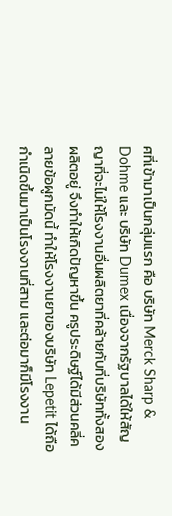ศที่เข้ามาเป็นกลุ่มแรก คือ บริษัท Merck Sharp & Dohme และ บริษัท Dumex เนื่องจากรัฐบาลได้ให้สัญญาที่จะไม่ให้โรงงานอื่นผลิตยาที่คล้ายกับที่บริษัททั้งสองผลิตอยู่ จึงทำให้เกิดปัญหาขึ้น ครูประดิษฐ์ได้มีส่วนคลี่คลายข้อผูกมัดนี้ ทำให้โรงงานยาของบริษัท Lepetit ได้ถือกำเนิดขึ้นมาเป็นโรงงานที่สาม และต่อมาก็มีโรงงาน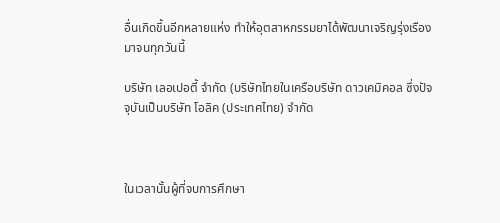อื่นเกิดขึ้นอีกหลายแห่ง ทำให้อุตสาหกรรมยาได้พัฒนาเจริญรุ่งเรืองมาจนทุกวันนี้

บริษัท เลอเปอตี้ จำกัด (บริษัทไทยในเครือบริษัท ดาวเคมิคอล ซึ่งปัจจุบันเป็นบริษัท โอลิค (ประเทศไทย) จำกัด



ในเวลานั้นผู้ที่จบการศึกษา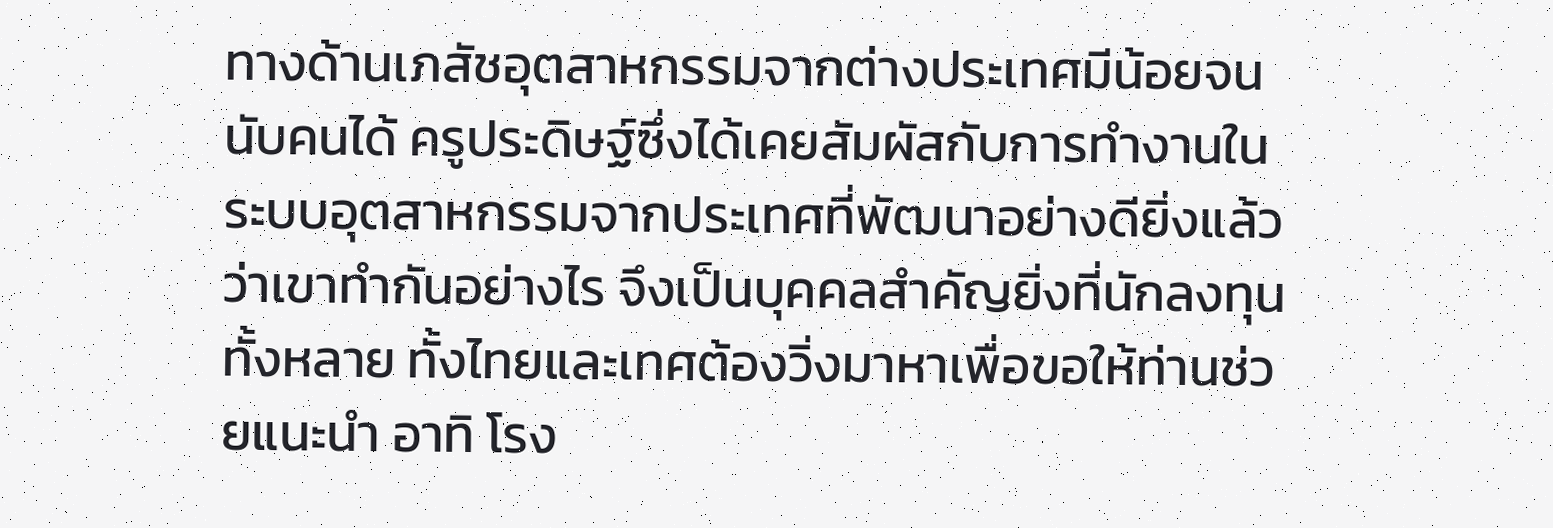ทางด้านเภสัชอุตสาหกรรมจากต่างประเทศมีน้อยจนนับคนได้ ครูประดิษฐ์ซึ่งได้เคยสัมผัสกับการทำงานในระบบอุตสาหกรรมจากประเทศที่พัฒนาอย่างดียิ่งแล้วว่าเขาทำกันอย่างไร จึงเป็นบุคคลสำคัญยิ่งที่นักลงทุนทั้งหลาย ทั้งไทยและเทศต้องวิ่งมาหาเพื่อขอให้ท่านช่วยแนะนำ อาทิ โรง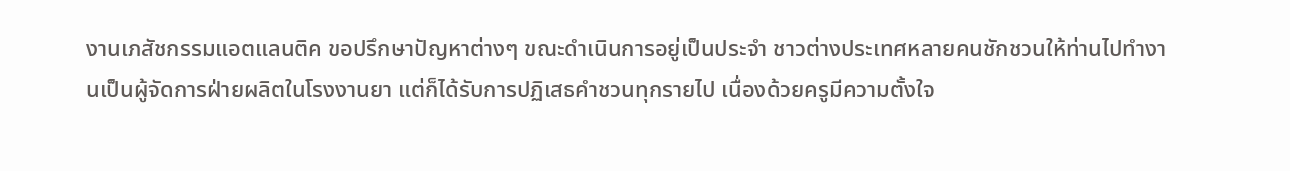งานเภสัชกรรมแอตแลนติค ขอปรึกษาปัญหาต่างๆ ขณะดำเนินการอยู่เป็นประจำ ชาวต่างประเทศหลายคนชักชวนให้ท่านไปทำงานเป็นผู้จัดการฝ่ายผลิตในโรงงานยา แต่ก็ได้รับการปฏิเสธคำชวนทุกรายไป เนื่องด้วยครูมีความตั้งใจ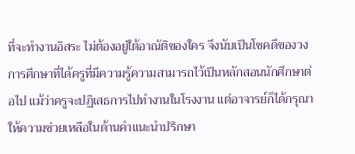ที่จะทำงานอิสระ ไม่ต้องอยู่ใต้อาณัติของใคร จึงนับเป็นโชคดีของวงการศึกษาที่ได้ครูที่มีความรู้ความสามารถไว้เป็นหลักสอนนักศึกษาต่อไป แม้ว่าครูจะปฏิเสธการไปทำงานในโรงงาน แต่อาจารย์ก็ได้กรุณาให้ความช่วยเหลือในด้านคำแนะนำปรึกษา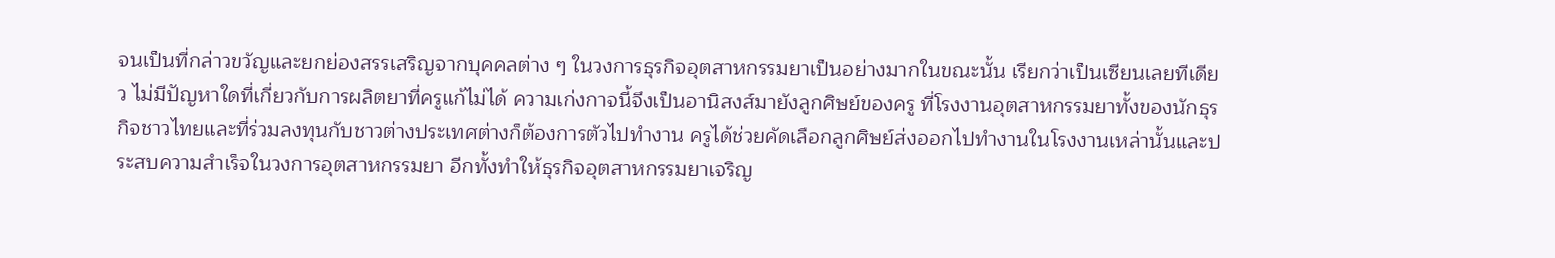จนเป็นที่กล่าวขวัญและยกย่องสรรเสริญจากบุคคลต่าง ๆ ในวงการธุรกิจอุตสาหกรรมยาเป็นอย่างมากในขณะนั้น เรียกว่าเป็นเซียนเลยทีเดียว ไม่มีปัญหาใดที่เกี่ยวกับการผลิตยาที่ครูแก้ไม่ได้ ความเก่งกาจนี้จึงเป็นอานิสงส์มายังลูกศิษย์ของครู ที่โรงงานอุตสาหกรรมยาทั้งของนักธุรกิจชาวไทยและที่ร่วมลงทุนกับชาวต่างประเทศต่างก็ต้องการตัวไปทำงาน ครูได้ช่วยคัดเลือกลูกศิษย์ส่งออกไปทำงานในโรงงานเหล่านั้นและประสบความสำเร็จในวงการอุตสาหกรรมยา อีกทั้งทำให้ธุรกิจอุตสาหกรรมยาเจริญ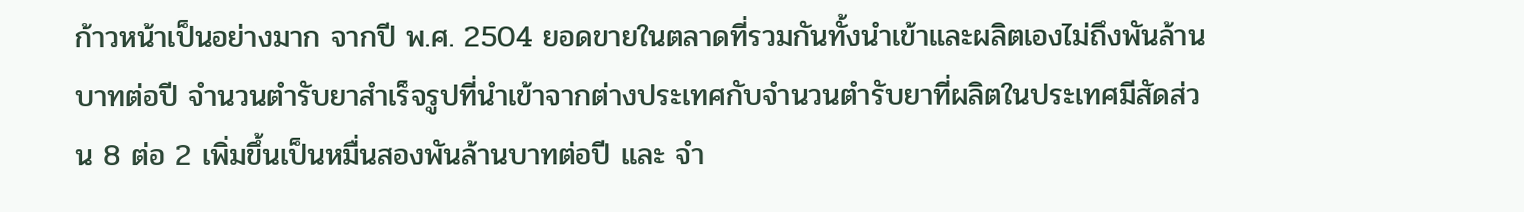ก้าวหน้าเป็นอย่างมาก จากปี พ.ศ. 2504 ยอดขายในตลาดที่รวมกันทั้งนำเข้าและผลิตเองไม่ถึงพันล้านบาทต่อปี จำนวนตำรับยาสำเร็จรูปที่นำเข้าจากต่างประเทศกับจำนวนตำรับยาที่ผลิตในประเทศมีสัดส่วน 8 ต่อ 2 เพิ่มขึ้นเป็นหมื่นสองพันล้านบาทต่อปี และ จำ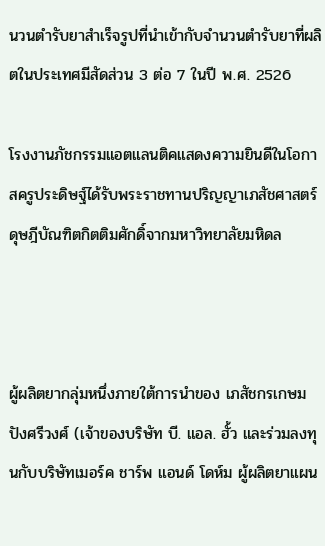นวนตำรับยาสำเร็จรูปที่นำเข้ากับจำนวนตำรับยาที่ผลิตในประเทศมีสัดส่วน 3 ต่อ 7 ในปี พ.ศ. 2526

โรงงานภัชกรรมแอตแลนติคแสดงความยินดีในโอกาสครูประดิษฐ์ได้รับพระราชทานปริญญาเภสัชศาสตร์ดุษฎีบัณฑิตกิตติมศักดิ์จากมหาวิทยาลัยมหิดล



ผู้ผลิตยากลุ่มหนึ่งภายใต้การนำของ เภสัชกรเกษม ปังศรีวงศ์ (เจ้าของบริษัท บี. แอล. ฮั้ว และร่วมลงทุนกับบริษัทเมอร์ค ชาร์พ แอนด์ โดห์ม ผู้ผลิตยาแผน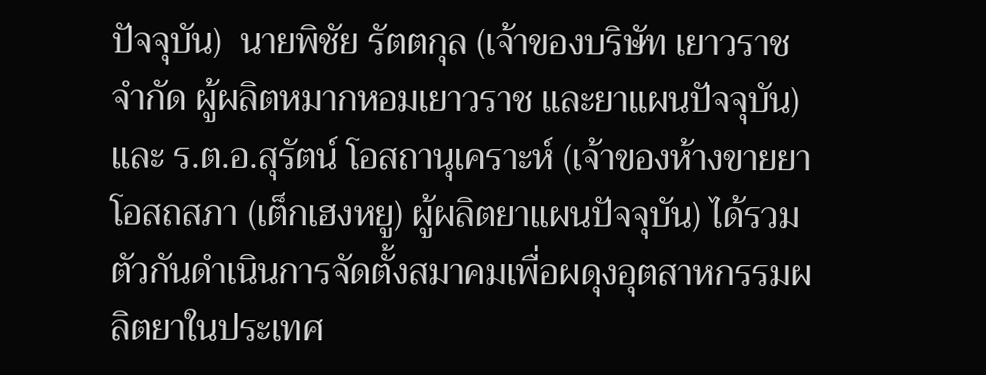ปัจจุบัน)  นายพิชัย รัตตกุล (เจ้าของบริษัท เยาวราช จำกัด ผู้ผลิตหมากหอมเยาวราช และยาแผนปัจจุบัน) และ ร.ต.อ.สุรัตน์ โอสถานุเคราะห์ (เจ้าของห้างขายยาโอสถสภา (เต็กเฮงหยู) ผู้ผลิตยาแผนปัจจุบัน) ได้รวมตัวกันดำเนินการจัดตั้งสมาคมเพื่อผดุงอุตสาหกรรมผลิตยาในประเทศ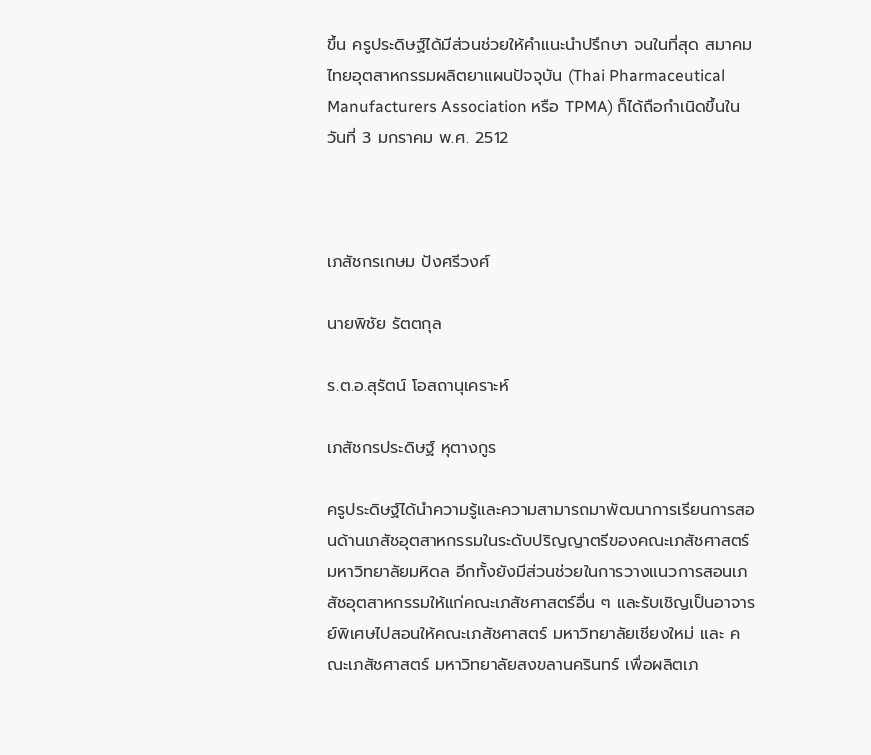ขึ้น ครูประดิษฐ์ได้มีส่วนช่วยให้คำแนะนำปรึกษา จนในที่สุด สมาคมไทยอุตสาหกรรมผลิตยาแผนปัจจุบัน (Thai Pharmaceutical Manufacturers Association หรือ TPMA) ก็ได้ถือกำเนิดขึ้นในวันที่ 3 มกราคม พ.ศ. 2512



เภสัชกรเกษม ปังศรีวงศ์

นายพิชัย รัตตกุล

ร.ต.อ.สุรัตน์ โอสถานุเคราะห์

เภสัชกรประดิษฐ์ หุตางกูร

ครูประดิษฐ์ได้นำความรู้และความสามารถมาพัฒนาการเรียนการสอนด้านเภสัชอุตสาหกรรมในระดับปริญญาตรีของคณะเภสัชศาสตร์ มหาวิทยาลัยมหิดล อีกทั้งยังมีส่วนช่วยในการวางแนวการสอนเภสัชอุตสาหกรรมให้แก่คณะเภสัชศาสตร์อื่น ๆ และรับเชิญเป็นอาจารย์พิเศษไปสอนให้คณะเภสัชศาสตร์ มหาวิทยาลัยเชียงใหม่ และ คณะเภสัชศาสตร์ มหาวิทยาลัยสงขลานครินทร์ เพื่อผลิตเภ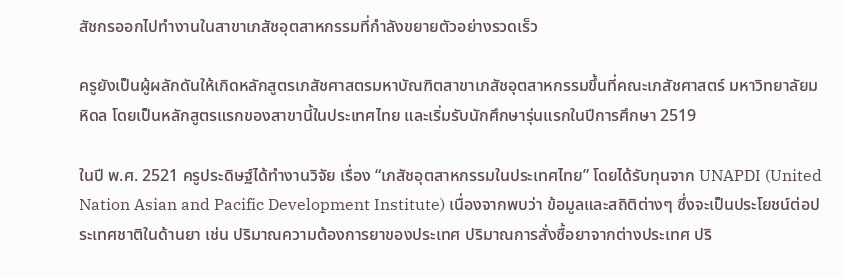สัชกรออกไปทำงานในสาขาเภสัชอุตสาหกรรมที่กำลังขยายตัวอย่างรวดเร็ว

ครูยังเป็นผู้ผลักดันให้เกิดหลักสูตรเภสัชศาสตรมหาบัณฑิตสาขาเภสัชอุตสาหกรรมขึ้นที่คณะเภสัชศาสตร์ มหาวิทยาลัยมหิดล โดยเป็นหลักสูตรแรกของสาขานี้ในประเทศไทย และเริ่มรับนักศึกษารุ่นแรกในปีการศึกษา 2519

ในปี พ.ศ. 2521 ครูประดิษฐ์ได้ทำงานวิจัย เรื่อง “เภสัชอุตสาหกรรมในประเทศไทย” โดยได้รับทุนจาก UNAPDI (United Nation Asian and Pacific Development Institute) เนื่องจากพบว่า ข้อมูลและสถิติต่างๆ ซึ่งจะเป็นประโยชน์ต่อประเทศชาติในด้านยา เช่น ปริมาณความต้องการยาของประเทศ ปริมาณการสั่งซื้อยาจากต่างประเทศ ปริ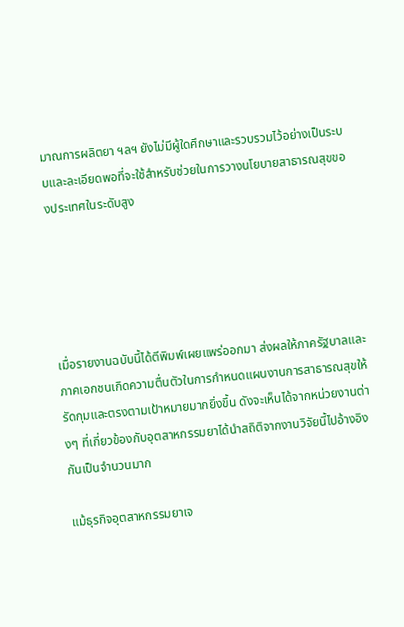มาณการผลิตยา ฯลฯ ยังไม่มีผู้ใดศึกษาและรวบรวมไว้อย่างเป็นระบบและละเอียดพอที่จะใช้สำหรับช่วยในการวางนโยบายสาธารณสุขของประเทศในระดับสูง





เมื่อรายงานฉบับนี้ได้ตีพิมพ์เผยแพร่ออกมา ส่งผลให้ภาครัฐบาลและภาคเอกชนเกิดความตื่นตัวในการกำหนดแผนงานการสาธารณสุขให้รัดกุมและตรงตามเป้าหมายมากยิ่งขึ้น ดังจะเห็นได้จากหน่วยงานต่างๆ ที่เกี่ยวข้องกับอุตสาหกรรมยาได้นำสถิติจากงานวิจัยนี้ไปอ้างอิงกันเป็นจำนวนมาก

แม้ธุรกิจอุตสาหกรรมยาเจ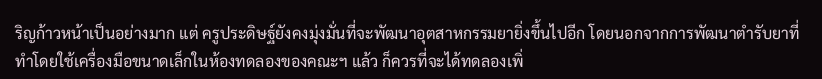ริญก้าวหน้าเป็นอย่างมาก แต่ ครูประดิษฐ์ยังคงมุ่งมั่นที่จะพัฒนาอุตสาหกรรมยายิ่งขึ้นไปอีก โดยนอกจากการพัฒนาตำรับยาที่ทำโดยใช้เครื่องมือขนาดเล็กในห้องทดลองของคณะฯ แล้ว ก็ควรที่จะได้ทดลองเพิ่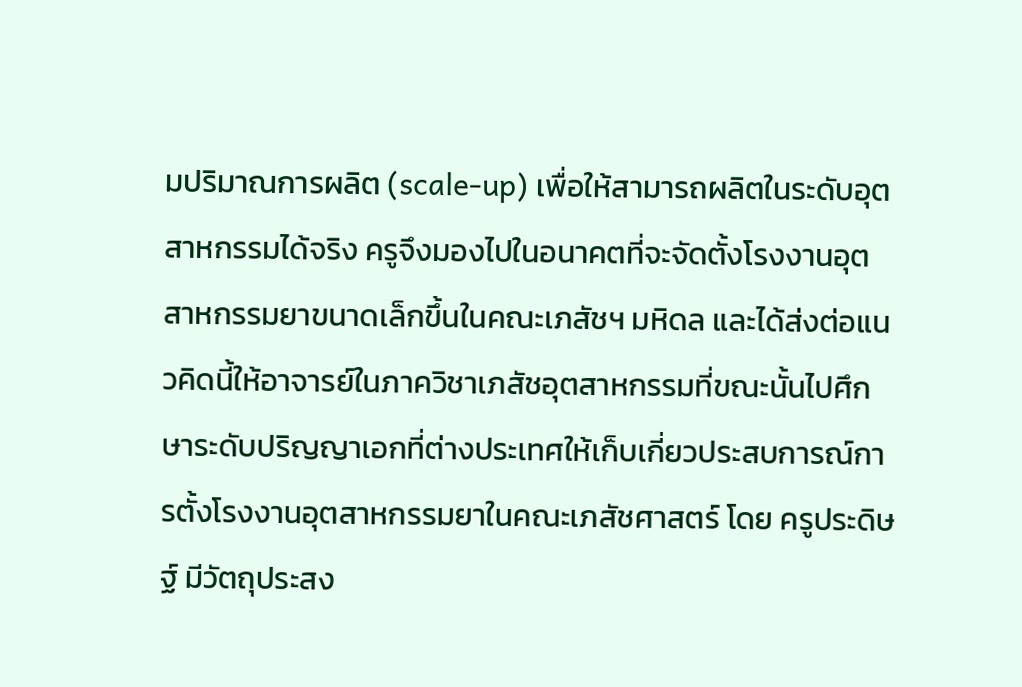มปริมาณการผลิต (scale-up) เพื่อให้สามารถผลิตในระดับอุตสาหกรรมได้จริง ครูจึงมองไปในอนาคตที่จะจัดตั้งโรงงานอุตสาหกรรมยาขนาดเล็กขึ้นในคณะเภสัชฯ มหิดล และได้ส่งต่อแนวคิดนี้ให้อาจารย์ในภาควิชาเภสัชอุตสาหกรรมที่ขณะนั้นไปศึกษาระดับปริญญาเอกที่ต่างประเทศให้เก็บเกี่ยวประสบการณ์การตั้งโรงงานอุตสาหกรรมยาในคณะเภสัชศาสตร์ โดย ครูประดิษฐ์ มีวัตถุประสง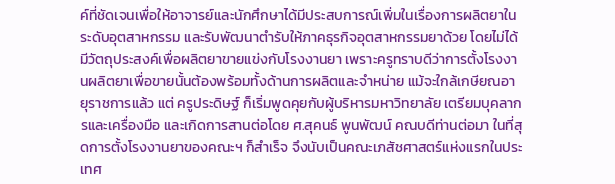ค์ที่ชัดเจนเพื่อให้อาจารย์และนักศึกษาได้มีประสบการณ์เพิ่มในเรื่องการผลิตยาในระดับอุตสาหกรรม และรับพัฒนาตำรับให้ภาคธุรกิจอุตสาหกรรมยาด้วย โดยไม่ได้มีวัตถุประสงค์เพื่อผลิตยาขายแข่งกับโรงงานยา เพราะครูทราบดีว่าการตั้งโรงงานผลิตยาเพื่อขายนั้นต้องพร้อมทั้งด้านการผลิตและจำหน่าย แม้จะใกล้เกษียณอายุราชการแล้ว แต่ ครูประดิษฐ์ ก็เริ่มพูดคุยกับผู้บริหารมหาวิทยาลัย เตรียมบุคลากรและเครื่องมือ และเกิดการสานต่อโดย ศ.สุคนธ์ พูนพัฒน์ คณบดีท่านต่อมา ในที่สุดการตั้งโรงงานยาของคณะฯ ก็สำเร็จ จึงนับเป็นคณะเภสัชศาสตร์แห่งแรกในประเทศ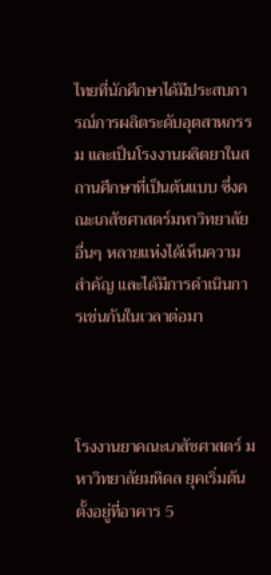ไทยที่นักศึกษาได้มีประสบการณ์การผลิตระดับอุตสาหกรรม และเป็นโรงงานผลิตยาในสถานศึกษาที่เป็นต้นแบบ ซึ่งคณะเภสัชศาสตร์มหาวิทยาลัยอื่นๆ หลายแห่งได้เห็นความสำคัญ และได้มีการดำเนินการเช่นกันในเวลาต่อมา



โรงงานยาคณะเภสัชศาสตร์ มหาวิทยาลัยมหิดล ยุคเริ่มต้น ตั้งอยู่ที่อาคาร 5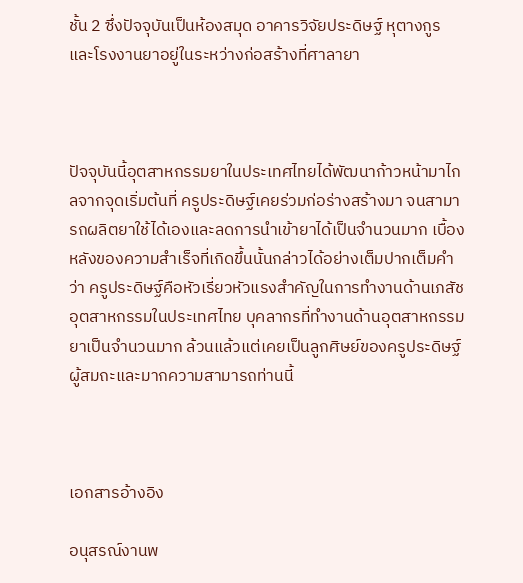ชั้น 2 ซึ่งปัจจุบันเป็นห้องสมุด อาคารวิจัยประดิษฐ์ หุตางกูร และโรงงานยาอยู่ในระหว่างก่อสร้างที่ศาลายา



ปัจจุบันนี้อุตสาหกรรมยาในประเทศไทยได้พัฒนาก้าวหน้ามาไกลจากจุดเริ่มต้นที่ ครูประดิษฐ์เคยร่วมก่อร่างสร้างมา จนสามารถผลิตยาใช้ได้เองและลดการนำเข้ายาได้เป็นจำนวนมาก เบื้องหลังของความสำเร็จที่เกิดขึ้นนั้นกล่าวได้อย่างเต็มปากเต็มคำว่า ครูประดิษฐ์คือหัวเรี่ยวหัวแรงสำคัญในการทำงานด้านเภสัชอุตสาหกรรมในประเทศไทย บุคลากรที่ทำงานด้านอุตสาหกรรมยาเป็นจำนวนมาก ล้วนแล้วแต่เคยเป็นลูกศิษย์ของครูประดิษฐ์ผู้สมถะและมากความสามารถท่านนี้



เอกสารอ้างอิง

อนุสรณ์งานพ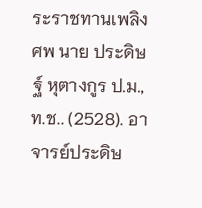ระราชทานเพลิงศพ นาย ประดิษฐ์ หุตางกูร ป.ม., ท.ช.. (2528). อาจารย์ประดิษ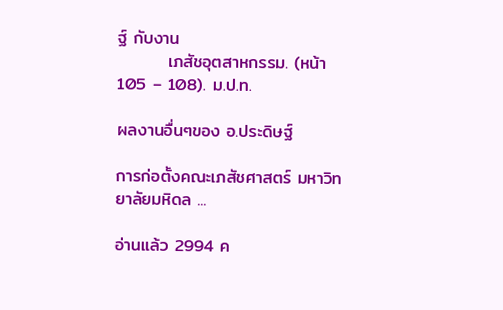ฐ์ กับงาน
        เภสัชอุตสาหกรรม. (หน้า 105 – 108). ม.ป.ท.

ผลงานอื่นๆของ อ.ประดิษฐ์

การก่อตั้งคณะเภสัชศาสตร์ มหาวิทยาลัยมหิดล ...

อ่านแล้ว 2994 ค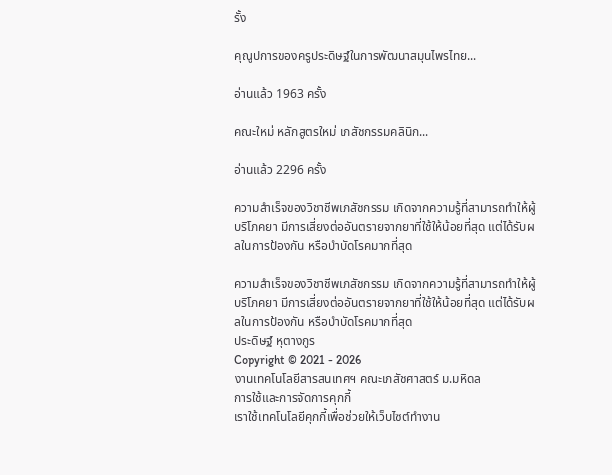รั้ง

คุณูปการของครูประดิษฐ์ในการพัฒนาสมุนไพรไทย...

อ่านแล้ว 1963 ครั้ง

คณะใหม่ หลักสูตรใหม่ เภสัชกรรมคลินิก...

อ่านแล้ว 2296 ครั้ง

ความสำเร็จของวิชาชีพเภสัชกรรม เกิดจากความรู้ที่สามารถทำให้ผู้บริโภคยา มีการเสี่ยงต่ออันตรายจากยาที่ใช้ให้น้อยที่สุด แต่ได้รับผลในการป้องกัน หรือบำบัดโรคมากที่สุด

ความสำเร็จของวิชาชีพเภสัชกรรม เกิดจากความรู้ที่สามารถทำให้ผู้บริโภคยา มีการเสี่ยงต่ออันตรายจากยาที่ใช้ให้น้อยที่สุด แต่ได้รับผลในการป้องกัน หรือบำบัดโรคมากที่สุด
ประดิษฐ์ หุตางกูร
Copyright © 2021 - 2026
งานเทคโนโลยีสารสนเทศฯ คณะเภสัชศาสตร์ ม.มหิดล
การใช้และการจัดการคุกกี้
เราใช้เทคโนโลยีคุกกี้เพื่อช่วยให้เว็บไซต์ทำงาน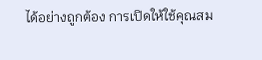ได้อย่างถูกต้อง การเปิดให้ใช้คุณสม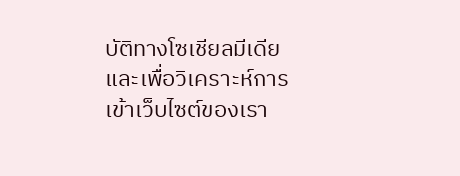บัติทางโซเชียลมีเดีย และเพื่อวิเคราะห์การเข้าเว็บไซต์ของเรา